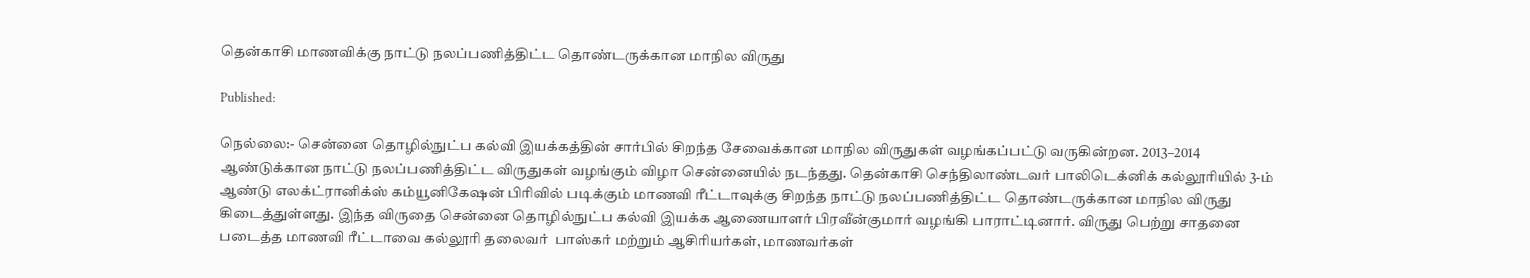தென்காசி மாணவிக்கு நாட்டு நலப்பணித்திட்ட தொண்டருக்கான மாநில விருது

Published:

நெல்லை:- சென்னை தொழில்நுட்ப கல்வி இயக்கத்தின் சார்பில் சிறந்த சேவைக்கான மாநில விருதுகள் வழங்கப்பட்டு வருகின்றன. 2013–2014 ஆண்டுக்கான நாட்டு நலப்பணித்திட்ட விருதுகள் வழங்கும் விழா சென்னையில் நடந்தது. தென்காசி செந்திலாண்டவர் பாலிடெக்னிக் கல்லூரியில் 3-ம் ஆண்டு எலக்ட்ரானிக்ஸ் கம்யூனிகேஷன் பிரிவில் படிக்கும் மாணவி ரீட்டாவுக்கு சிறந்த நாட்டு நலப்பணித்திட்ட தொண்டருக்கான மாநில விருது கிடைத்துள்ளது. இந்த விருதை சென்னை தொழில்நுட்ப கல்வி இயக்க ஆணையாளர் பிரவீன்குமார் வழங்கி பாராட்டினார். விருது பெற்று சாதனை படைத்த மாணவி ரீட்டாவை கல்லூரி தலைவர்  பாஸ்கர் மற்றும் ஆசிரியர்கள், மாணவர்கள்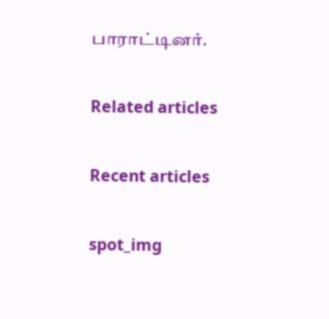பாராட்டினர்.

Related articles

Recent articles

spot_img